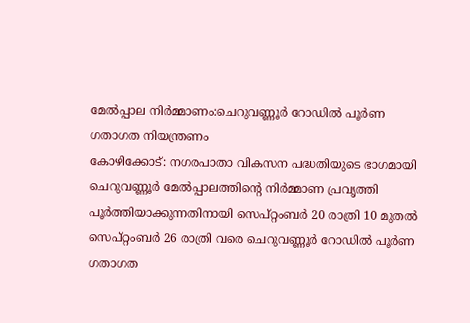മേൽപ്പാല നിർമ്മാണം:ചെറുവണ്ണൂർ റോഡിൽ പൂർണ ഗതാഗത നിയന്ത്രണം
കോഴിക്കോട്: നഗരപാതാ വികസന പദ്ധതിയുടെ ഭാഗമായി ചെറുവണ്ണൂർ മേൽപ്പാലത്തിന്റെ നിർമ്മാണ പ്രവൃത്തി പൂർത്തിയാക്കുന്നതിനായി സെപ്റ്റംബർ 20 രാത്രി 10 മുതൽ സെപ്റ്റംബർ 26 രാത്രി വരെ ചെറുവണ്ണൂർ റോഡിൽ പൂർണ ഗതാഗത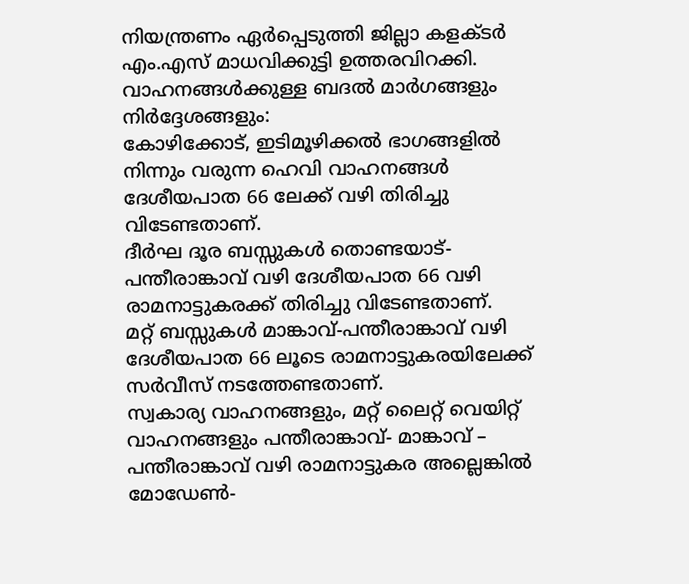നിയന്ത്രണം ഏർപ്പെടുത്തി ജില്ലാ കളക്ടർ എം.എസ് മാധവിക്കുട്ടി ഉത്തരവിറക്കി.
വാഹനങ്ങൾക്കുള്ള ബദൽ മാർഗങ്ങളും നിർദ്ദേശങ്ങളും:
കോഴിക്കോട്, ഇടിമൂഴിക്കൽ ഭാഗങ്ങളിൽ നിന്നും വരുന്ന ഹെവി വാഹനങ്ങൾ ദേശീയപാത 66 ലേക്ക് വഴി തിരിച്ചു വിടേണ്ടതാണ്.
ദീർഘ ദൂര ബസ്സുകൾ തൊണ്ടയാട്-പന്തീരാങ്കാവ് വഴി ദേശീയപാത 66 വഴി രാമനാട്ടുകരക്ക് തിരിച്ചു വിടേണ്ടതാണ്.
മറ്റ് ബസ്സുകൾ മാങ്കാവ്-പന്തീരാങ്കാവ് വഴി ദേശീയപാത 66 ലൂടെ രാമനാട്ടുകരയിലേക്ക് സർവീസ് നടത്തേണ്ടതാണ്.
സ്വകാര്യ വാഹനങ്ങളും, മറ്റ് ലൈറ്റ് വെയിറ്റ് വാഹനങ്ങളും പന്തീരാങ്കാവ്- മാങ്കാവ് – പന്തീരാങ്കാവ് വഴി രാമനാട്ടുകര അല്ലെങ്കിൽ മോഡേൺ-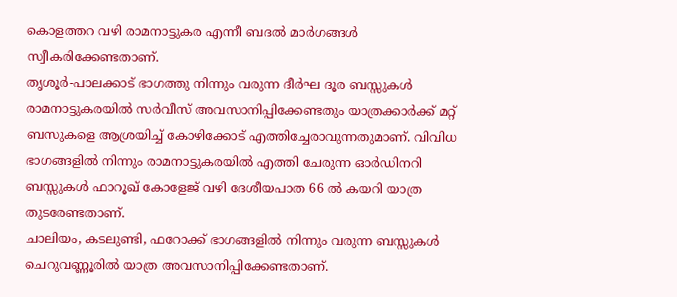കൊളത്തറ വഴി രാമനാട്ടുകര എന്നീ ബദൽ മാർഗങ്ങൾ സ്വീകരിക്കേണ്ടതാണ്.
തൃശൂർ-പാലക്കാട് ഭാഗത്തു നിന്നും വരുന്ന ദീർഘ ദൂര ബസ്സുകൾ രാമനാട്ടുകരയിൽ സർവീസ് അവസാനിപ്പിക്കേണ്ടതും യാത്രക്കാർക്ക് മറ്റ് ബസുകളെ ആശ്രയിച്ച് കോഴിക്കോട് എത്തിച്ചേരാവുന്നതുമാണ്. വിവിധ ഭാഗങ്ങളിൽ നിന്നും രാമനാട്ടുകരയിൽ എത്തി ചേരുന്ന ഓർഡിനറി ബസ്സുകൾ ഫാറൂഖ് കോളേജ് വഴി ദേശീയപാത 66 ൽ കയറി യാത്ര തുടരേണ്ടതാണ്.
ചാലിയം, കടലുണ്ടി, ഫറോക്ക് ഭാഗങ്ങളിൽ നിന്നും വരുന്ന ബസ്സുകൾ ചെറുവണ്ണൂരിൽ യാത്ര അവസാനിപ്പിക്കേണ്ടതാണ്.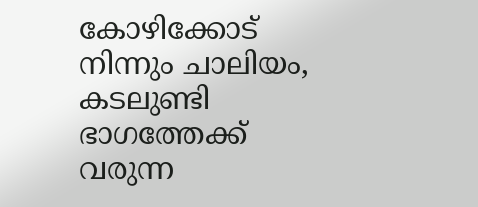കോഴിക്കോട് നിന്നും ചാലിയം, കടലുണ്ടി ഭാഗത്തേക്ക് വരുന്ന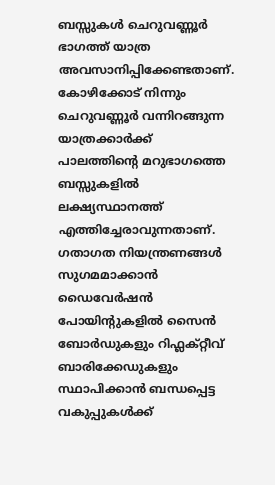ബസ്സുകൾ ചെറുവണ്ണൂർ ഭാഗത്ത് യാത്ര അവസാനിപ്പിക്കേണ്ടതാണ്. കോഴിക്കോട് നിന്നും ചെറുവണ്ണൂർ വന്നിറങ്ങുന്ന യാത്രക്കാർക്ക് പാലത്തിൻ്റെ മറുഭാഗത്തെ ബസ്സുകളിൽ ലക്ഷ്യസ്ഥാനത്ത് എത്തിച്ചേരാവുന്നതാണ്.
ഗതാഗത നിയന്ത്രണങ്ങൾ സുഗമമാക്കാൻ ഡൈവേർഷൻ പോയിന്റുകളിൽ സൈൻ ബോർഡുകളും റിഫ്ലക്റ്റീവ് ബാരിക്കേഡുകളും സ്ഥാപിക്കാൻ ബന്ധപ്പെട്ട വകുപ്പുകൾക്ക്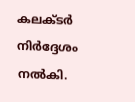കലക്ടർ നിർദ്ദേശം നൽകി.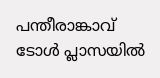പന്തീരാങ്കാവ് ടോൾ പ്ലാസയിൽ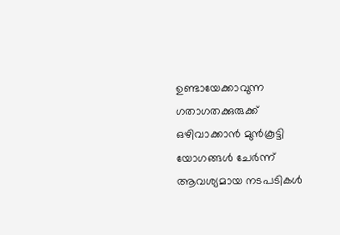ഉണ്ടായേക്കാവുന്ന ഗതാഗതക്കുരുക്ക് ഒഴിവാക്കാൻ മുൻകൂട്ടി യോഗങ്ങൾ ചേർന്ന് ആവശ്യമായ നടപടികൾ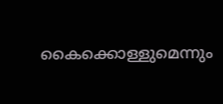കൈക്കൊള്ളുമെന്നും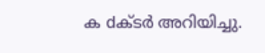ക dക്ടർ അറിയിച്ചു.